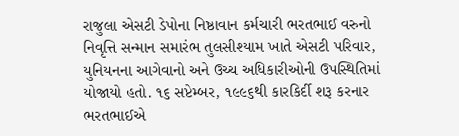રાજુલા એસટી ડેપોના નિષ્ઠાવાન કર્મચારી ભરતભાઈ વરુનો નિવૃત્તિ સન્માન સમારંભ તુલસીશ્યામ ખાતે એસટી પરિવાર, યુનિયનના આગેવાનો અને ઉચ્ચ અધિકારીઓની ઉપસ્થિતિમાં યોજાયો હતો. ૧૬ સપ્ટેમ્બર, ૧૯૯૬થી કારકિર્દી શરૂ કરનાર ભરતભાઈએ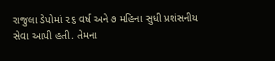રાજુલા ડેપોમાં ૨૬ વર્ષ અને ૭ મહિના સુધી પ્રશંસનીય સેવા આપી હતી. તેમના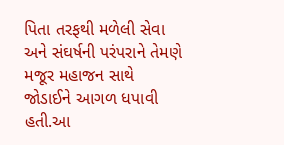પિતા તરફથી મળેલી સેવા અને સંઘર્ષની પરંપરાને તેમણે મજૂર મહાજન સાથે જોડાઈને આગળ ધપાવી હતી.આ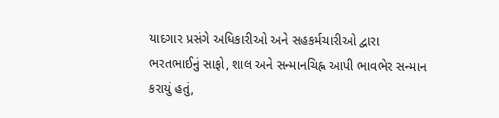યાદગાર પ્રસંગે અધિકારીઓ અને સહકર્મચારીઓ દ્વારા ભરતભાઈનું સાફો, શાલ અને સન્માનચિહ્ન આપી ભાવભેર સન્માન કરાયું હતું,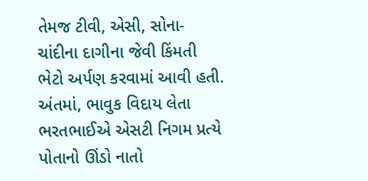તેમજ ટીવી, એસી, સોના-ચાંદીના દાગીના જેવી કિંમતી ભેટો અર્પણ કરવામાં આવી હતી. અંતમાં, ભાવુક વિદાય લેતા ભરતભાઈએ એસટી નિગમ પ્રત્યે પોતાનો ઊંડો નાતો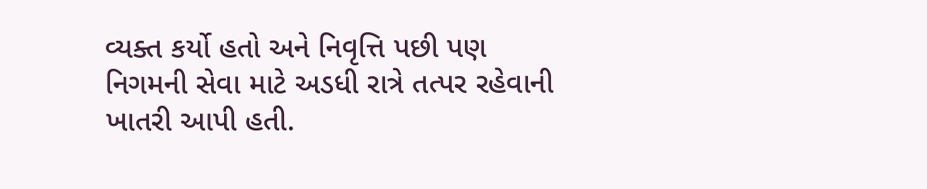વ્યક્ત કર્યો હતો અને નિવૃત્તિ પછી પણ નિગમની સેવા માટે અડધી રાત્રે તત્પર રહેવાની ખાતરી આપી હતી.